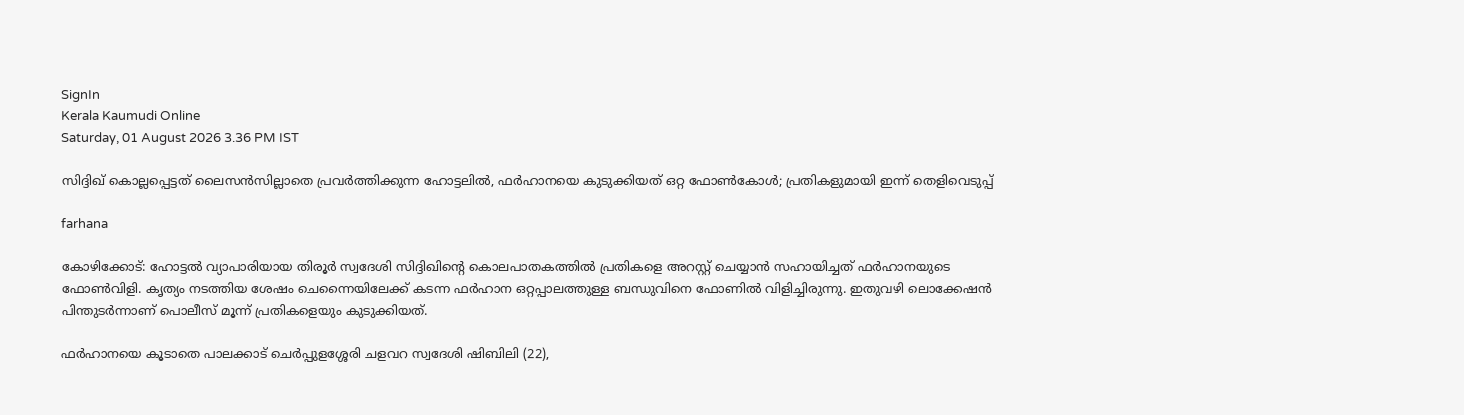SignIn
Kerala Kaumudi Online
Saturday, 01 August 2026 3.36 PM IST

സിദ്ദിഖ് കൊല്ലപ്പെട്ടത് ലൈസൻസില്ലാതെ പ്രവർത്തിക്കുന്ന ഹോട്ടലിൽ, ഫർഹാനയെ കുടുക്കിയത് ഒറ്റ ഫോൺകോൾ; പ്രതികളുമായി ഇന്ന് തെളിവെടുപ്പ്

farhana

കോഴിക്കോട്: ഹോട്ടൽ വ്യാപാരിയായ തിരൂർ സ്വദേശി സിദ്ദിഖിന്റെ കൊലപാതകത്തിൽ പ്രതികളെ അറസ്റ്റ് ചെയ്യാൻ സഹായിച്ചത് ഫർഹാനയുടെ ഫോൺവിളി. കൃത്യം നടത്തിയ ശേഷം ചെന്നൈയിലേക്ക് കടന്ന ഫർഹാന ഒറ്റപ്പാലത്തുള്ള ബന്ധുവിനെ ഫോണിൽ വിളിച്ചിരുന്നു. ഇതുവഴി ലൊക്കേഷൻ പിന്തുടർന്നാണ് പൊലീസ് മൂന്ന് പ്രതികളെയും കുടുക്കിയത്.

ഫർഹാനയെ കൂടാതെ പാലക്കാട് ചെർപ്പുളശ്ശേരി ചളവറ സ്വദേശി ഷിബിലി (22),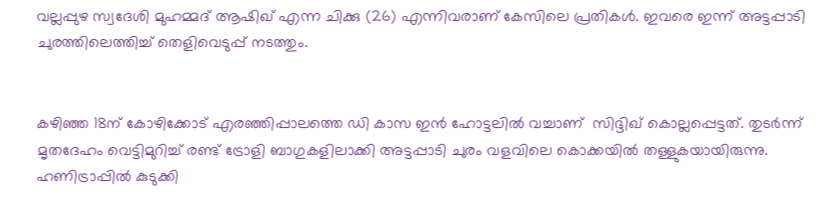വല്ലപ്പുഴ സ്വദേശി മുഹമ്മദ് ആഷിഖ് എന്ന ചിക്കു (26) എന്നിവരാണ് കേസിലെ പ്രതികൾ. ഇവരെ ഇന്ന് അട്ടപ്പാടി ചുരത്തിലെത്തിച്ച് തെളിവെടുപ്പ് നടത്തും.


കഴിഞ്ഞ 18ന് കോഴിക്കോട് എരഞ്ഞിപ്പാലത്തെ ഡി കാസ ഇൻ ഹോട്ടലിൽ വച്ചാണ്  സിദ്ദിഖ് കൊല്ലപ്പെട്ടത്. തുടർന്ന് മൃതദേഹം വെട്ടിമുറിച്ച് രണ്ട് ട്രോളി ബാഗുകളിലാക്കി അട്ടപ്പാടി ചുരം വളവിലെ കൊക്കയിൽ തള്ളുകയായിരുന്നു. ഹണിട്രാപ്പിൽ കുടുക്കി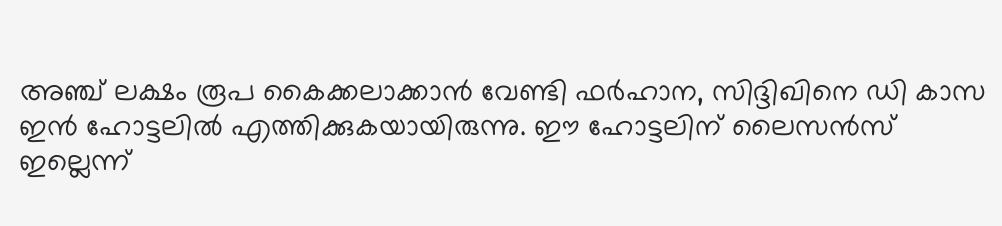അഞ്ച് ലക്ഷം രൂപ കൈക്കലാക്കാൻ വേണ്ടി ഫർഹാന, സിദ്ദിഖിനെ ഡി കാസ ഇൻ ഹോട്ടലിൽ എത്തിക്കുകയായിരുന്നു. ഈ ഹോട്ടലിന് ലൈസൻസ് ഇല്ലെന്ന്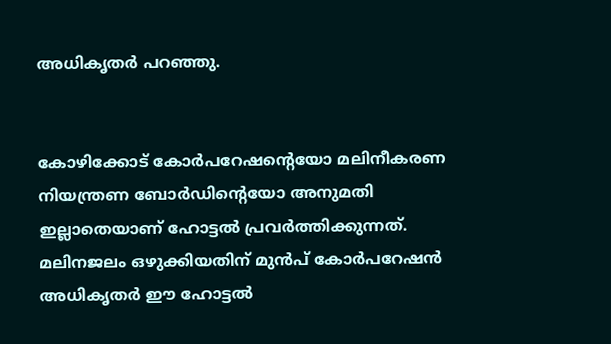അധികൃതർ പറഞ്ഞു.


കോഴിക്കോട് കോർപറേഷന്റെയോ മലിനീകരണ നിയന്ത്രണ ബോർഡിന്റെയോ അനുമതി ഇല്ലാതെയാണ് ഹോട്ടൽ പ്രവർത്തിക്കുന്നത്. മലിനജലം ഒഴുക്കിയതിന് മുൻപ് കോർപറേഷൻ അധികൃതർ ഈ ഹോട്ടൽ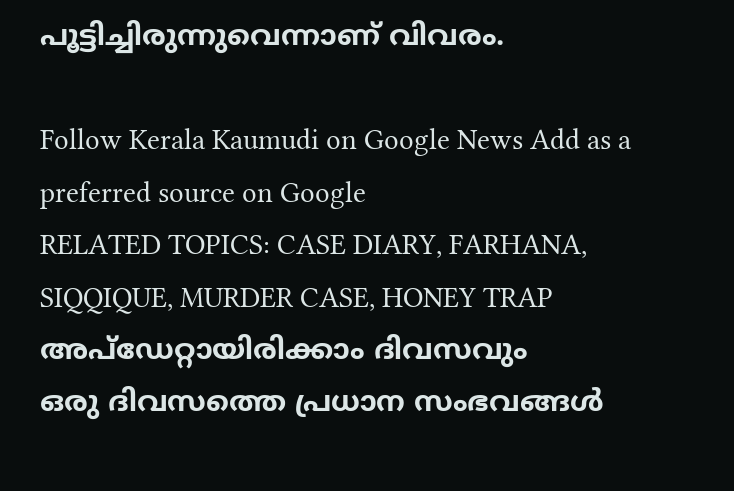പൂട്ടിച്ചിരുന്നുവെന്നാണ് വിവരം.

Follow Kerala Kaumudi on Google News Add as a preferred source on Google
RELATED TOPICS: CASE DIARY, FARHANA, SIQQIQUE, MURDER CASE, HONEY TRAP
അപ്ഡേറ്റായിരിക്കാം ദിവസവും
ഒരു ദിവസത്തെ പ്രധാന സംഭവങ്ങൾ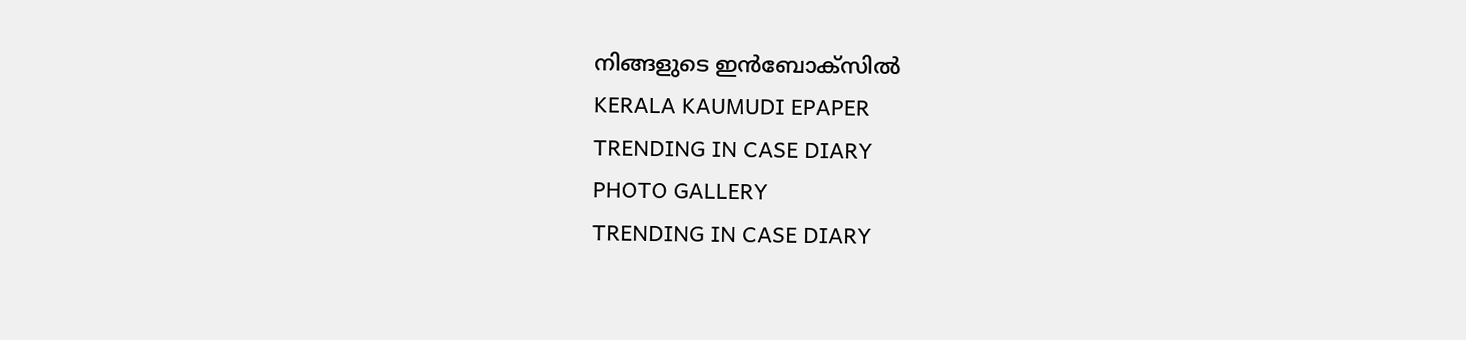നിങ്ങളുടെ ഇൻബോക്സിൽ
KERALA KAUMUDI EPAPER
TRENDING IN CASE DIARY
PHOTO GALLERY
TRENDING IN CASE DIARY